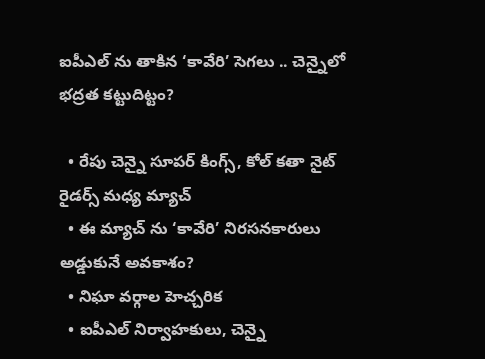ఐపీఎల్ ను తాకిన ‘కావేరి’ సెగలు .. చెన్నైలో భద్రత కట్టుదిట్టం?

  • రేపు చెన్నై సూపర్ కింగ్స్, కోల్ కతా నైట్ రైడర్స్ మధ్య మ్యాచ్
  • ఈ మ్యాచ్ ను ‘కావేరి’ నిరసనకారులు అడ్డుకునే అవకాశం?
  • నిఘా వర్గాల హెచ్చరిక
  • ఐపీఎల్ నిర్వాహకులు, చెన్నై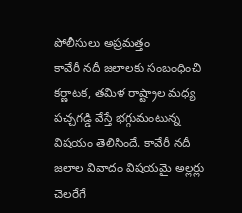పోలీసులు అప్రమత్తం
కావేరీ నదీ జలాలకు సంబంధించి కర్ణాటక, తమిళ రాష్ట్రాల మధ్య పచ్చగడ్డి వేస్తే భగ్గుమంటున్న విషయం తెలిసిందే. కావేరీ నదీ జలాల వివాదం విషయమై అల్లర్లు చెలరేగే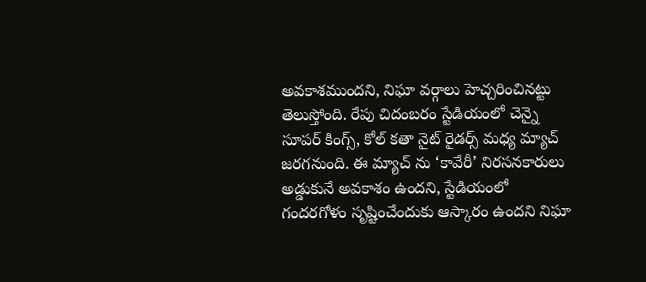అవకాశముందని, నిఘా వర్గాలు హెచ్చరించినట్టు తెలుస్తోంది. రేపు చిదంబరం స్టేడియంలో చెన్నై సూపర్ కింగ్స్, కోల్ కతా నైట్ రైడర్స్ మధ్య మ్యాచ్ జరగనుంది. ఈ మ్యాచ్ ను ‘కావేరీ’ నిరసనకారులు అడ్డుకునే అవకాశం ఉందని, స్టేడియంలో గందరగోళం సృష్టించేందుకు ఆస్కారం ఉందని నిఘా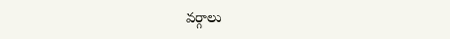వర్గాలు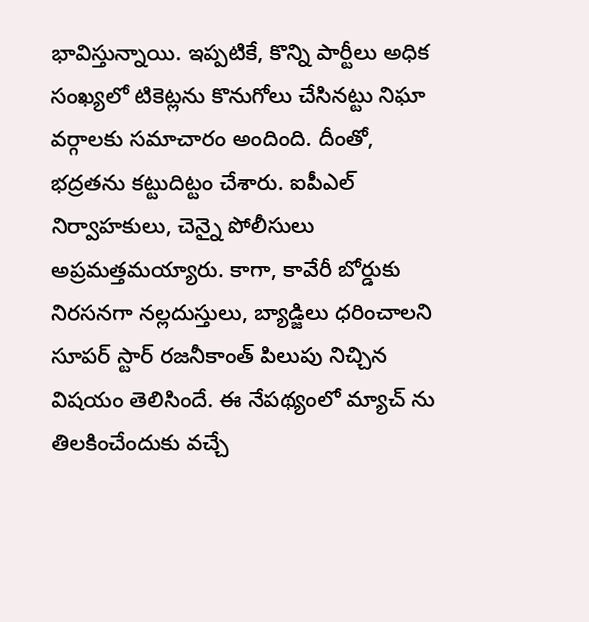భావిస్తున్నాయి. ఇప్పటికే, కొన్ని పార్టీలు అధిక సంఖ్యలో టికెట్లను కొనుగోలు చేసినట్టు నిఘా వర్గాలకు సమాచారం అందింది. దీంతో, భద్రతను కట్టుదిట్టం చేశారు. ఐపీఎల్ నిర్వాహకులు, చెన్నై పోలీసులు అప్రమత్తమయ్యారు. కాగా, కావేరీ బోర్డుకు నిరసనగా నల్లదుస్తులు, బ్యాడ్జిలు ధరించాలని సూపర్ స్టార్ రజనీకాంత్ పిలుపు నిచ్చిన విషయం తెలిసిందే. ఈ నేపథ్యంలో మ్యాచ్ ను తిలకించేందుకు వచ్చే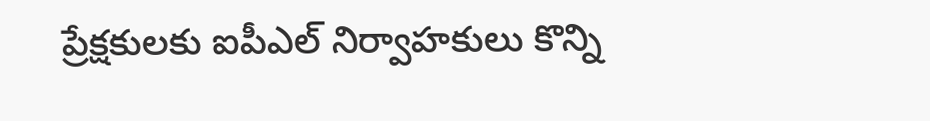ప్రేక్షకులకు ఐపీఎల్ నిర్వాహకులు కొన్ని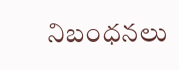నిబంధనలు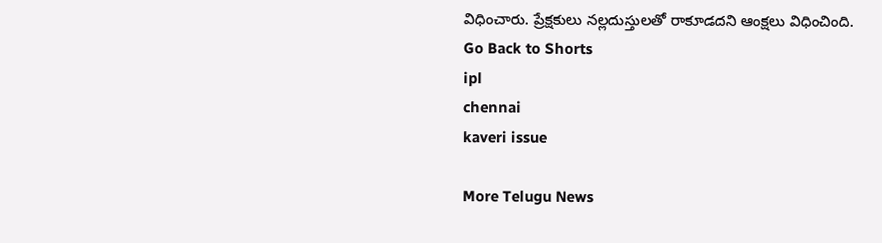విధించారు. ప్రేక్షకులు నల్లదుస్తులతో రాకూడదని ఆంక్షలు విధించింది.
Go Back to Shorts
ipl
chennai
kaveri issue

More Telugu News